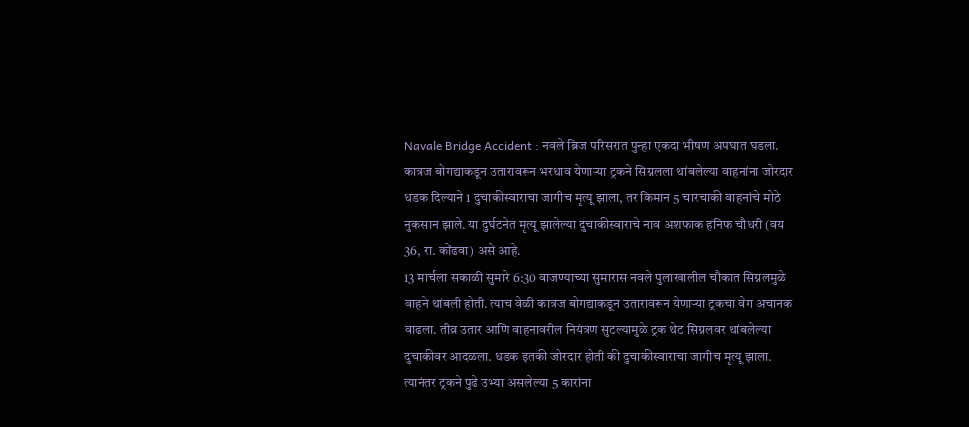Navale Bridge Accident : नवले ब्रिज परिसरात पुन्हा एकदा भीषण अपघात घडला. कात्रज बोगद्याकडून उतारावरून भरधाव येणाऱ्या ट्रकने सिग्नलला थांबलेल्या वाहनांना जोरदार धडक दिल्याने 1 दुचाकीस्वाराचा जागीच मृत्यू झाला, तर किमान 5 चारचाकी वाहनांचे मोठे नुकसान झाले. या दुर्घटनेत मृत्यू झालेल्या दुचाकीस्वाराचे नाव अशफाक हनिफ चौधरी (वय 36, रा. कोंढवा) असे आहे.
13 मार्चला सकाळी सुमारे 6:30 वाजण्याच्या सुमारास नवले पुलाखालील चौकात सिग्नलमुळे वाहने थांबली होती. त्याच वेळी कात्रज बोगद्याकडून उतारावरून येणाऱ्या ट्रकचा वेग अचानक वाढला. तीव्र उतार आणि वाहनावरील नियंत्रण सुटल्यामुळे ट्रक थेट सिग्नलवर थांबलेल्या दुचाकीवर आदळला. धडक इतकी जोरदार होती की दुचाकीस्वाराचा जागीच मृत्यू झाला. त्यानंतर ट्रकने पुढे उभ्या असलेल्या 5 कारांना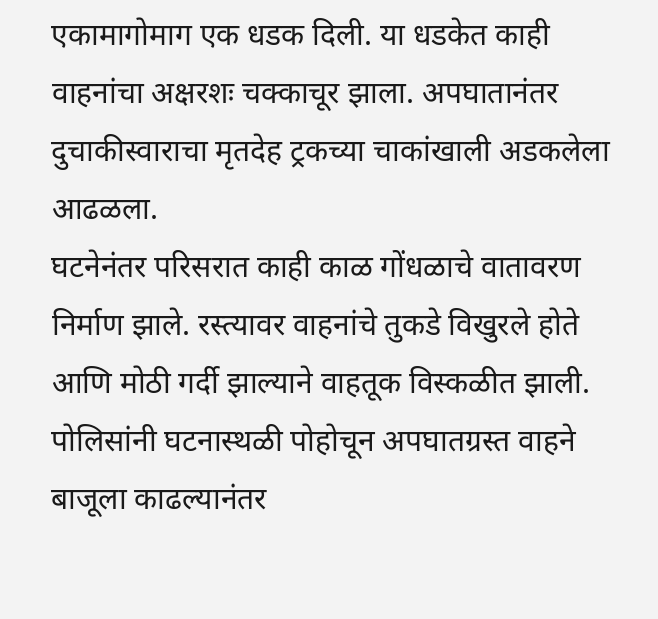एकामागोमाग एक धडक दिली. या धडकेत काही वाहनांचा अक्षरशः चक्काचूर झाला. अपघातानंतर दुचाकीस्वाराचा मृतदेह ट्रकच्या चाकांखाली अडकलेला आढळला.
घटनेनंतर परिसरात काही काळ गोंधळाचे वातावरण निर्माण झाले. रस्त्यावर वाहनांचे तुकडे विखुरले होते आणि मोठी गर्दी झाल्याने वाहतूक विस्कळीत झाली. पोलिसांनी घटनास्थळी पोहोचून अपघातग्रस्त वाहने बाजूला काढल्यानंतर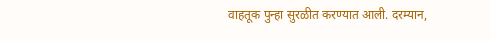वाहतूक पुन्हा सुरळीत करण्यात आली. दरम्यान,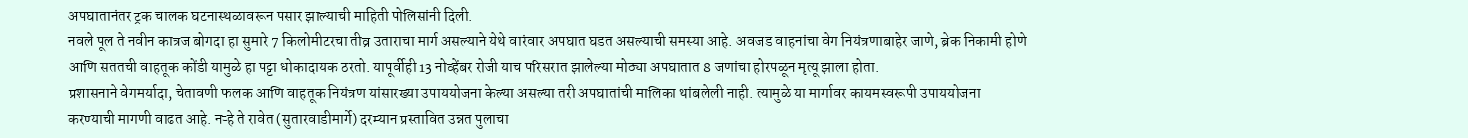अपघातानंतर ट्रक चालक घटनास्थळावरून पसार झाल्याची माहिती पोलिसांनी दिली.
नवले पूल ते नवीन कात्रज बोगदा हा सुमारे 7 किलोमीटरचा तीव्र उताराचा मार्ग असल्याने येथे वारंवार अपघात घडत असल्याची समस्या आहे. अवजड वाहनांचा वेग नियंत्रणाबाहेर जाणे, ब्रेक निकामी होणे आणि सततची वाहतूक कोंडी यामुळे हा पट्टा धोकादायक ठरतो. यापूर्वीही 13 नोव्हेंबर रोजी याच परिसरात झालेल्या मोठ्या अपघातात 8 जणांचा होरपळून मृत्यू झाला होता.
प्रशासनाने वेगमर्यादा, चेतावणी फलक आणि वाहतूक नियंत्रण यांसारख्या उपाययोजना केल्या असल्या तरी अपघातांची मालिका थांबलेली नाही. त्यामुळे या मार्गावर कायमस्वरूपी उपाययोजना करण्याची मागणी वाढत आहे. नऱ्हे ते रावेत (सुतारवाडीमार्गे) दरम्यान प्रस्तावित उन्नत पुलाचा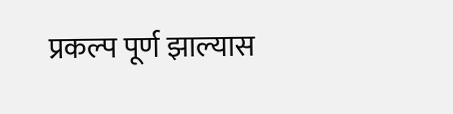प्रकल्प पूर्ण झाल्यास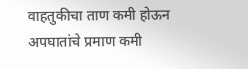वाहतुकीचा ताण कमी होऊन अपघातांचे प्रमाण कमी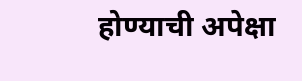होण्याची अपेक्षा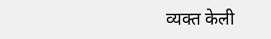व्यक्त केली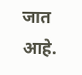जात आहे.